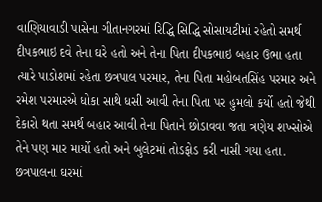વાણિયાવાડી પાસેના ગીતાનગરમાં રિદ્ધિ સિદ્ધિ સોસાયટીમાં રહેતો સમર્થ દીપકભાઇ દવે તેના ઘરે હતો અને તેના પિતા દીપકભાઇ બહાર ઉભા હતા ત્યારે પાડોશમાં રહેતા છત્રપાલ પરમાર, તેના પિતા મહોબતસિંહ પરમાર અને રમેશ પરમારએ ધોકા સાથે ધસી આવી તેના પિતા પર હુમલો કર્યો હતો જેથી દેકારો થતા સમર્થ બહાર આવી તેના પિતાને છોડાવવા જતા ત્રણેય શખ્સોએ તેને પણ માર માર્યો હતો અને બુલેટમાં તોડફોડ કરી નાસી ગયા હતા. છત્રપાલના ઘરમાં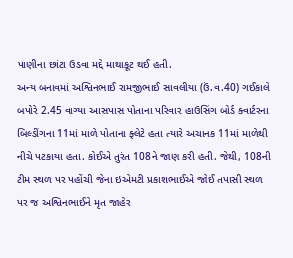પાણીના છાંટા ઉડવા મદ્દે માથાકૂટ થઈ હતી.
અન્ય બનાવમાં અશ્વિનભાઈ રામજીભાઈ સાવલીયા (ઉં.વ.40) ગઈકાલે બપોરે 2.45 વાગ્યા આસપાસ પોતાના પરિવાર હાઉસિંગ બોર્ડ ક્વાર્ટરના બિલ્ડીંગના 11માં માળે પોતાના ફ્લેટે હતા ત્યારે અચાનક 11માં માળેથી નીચે પટકાયા હતા. કોઈએ તુરંત 108ને જાણ કરી હતી. જેથી, 108ની ટીમ સ્થળ પર પહોંચી જેના ઇએમટી પ્રકાશભાઈએ જોઈ તપાસી સ્થળ પર જ અશ્વિનભાઈને મૃત જાહેર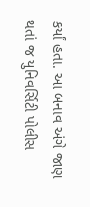કર્યાં હતા. આ બનાવ અંગે જાણ થતાં જ યુનિવર્સિટી પોલીસ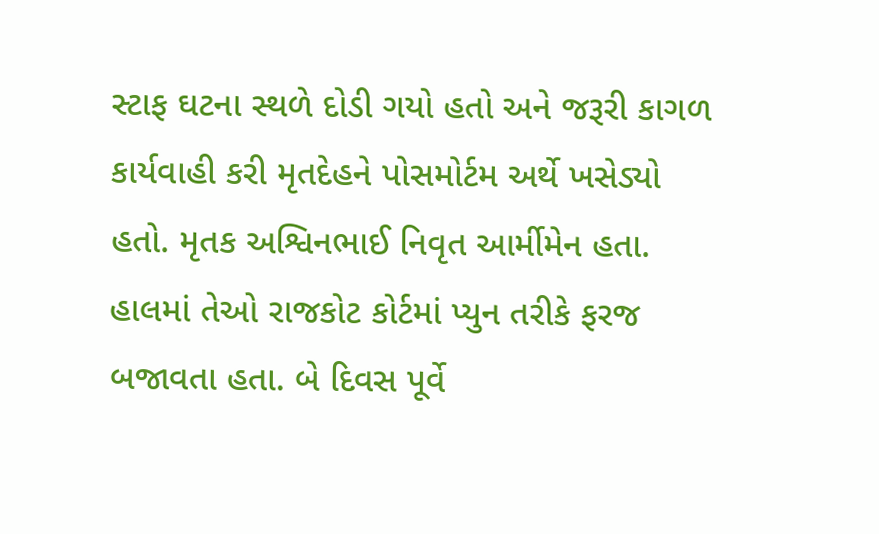સ્ટાફ ઘટના સ્થળે દોડી ગયો હતો અને જરૂરી કાગળ કાર્યવાહી કરી મૃતદેહને પોસમોર્ટમ અર્થે ખસેડ્યો હતો. મૃતક અશ્વિનભાઈ નિવૃત આર્મીમેન હતા. હાલમાં તેઓ રાજકોટ કોર્ટમાં પ્યુન તરીકે ફરજ બજાવતા હતા. બે દિવસ પૂર્વે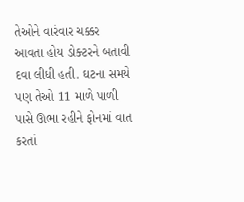તેઓને વારંવાર ચક્કર આવતા હોય ડોક્ટરને બતાવી દવા લીધી હતી. ઘટના સમયે પણ તેઓ 11 માળે પાળી પાસે ઊભા રહીને ફોનમાં વાત કરતાં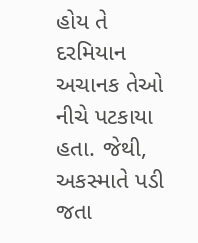હોય તે દરમિયાન અચાનક તેઓ નીચે પટકાયા હતા. જેથી, અકસ્માતે પડી જતા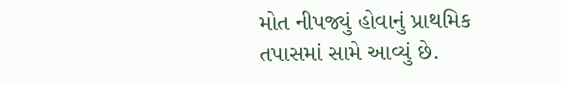મોત નીપજ્યું હોવાનું પ્રાથમિક તપાસમાં સામે આવ્યું છે.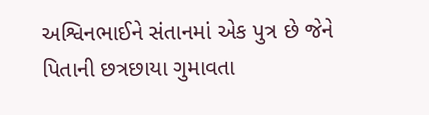અશ્વિનભાઈને સંતાનમાં એક પુત્ર છે જેને પિતાની છત્રછાયા ગુમાવતા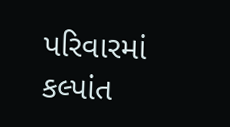પરિવારમાં કલ્પાંત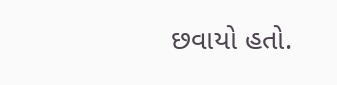છવાયો હતો.